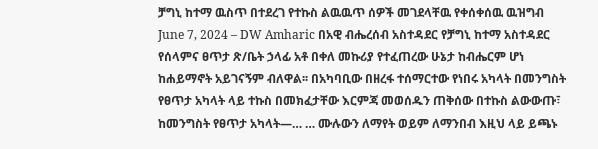ቻግኒ ከተማ ዉስጥ በተደረገ የተኩስ ልዉዉጥ ሰዎች መገደላቸዉ የቀሰቀሰዉ ዉዝግብ
June 7, 2024 – DW Amharic በአዊ ብሔረሰብ አስተዳደር የቻግኒ ከተማ አስተዳደር የሰላምና ፀጥታ ጽ/ቤት ኃላፊ አቶ በቀለ መኩሪያ የተፈጠረው ሁኔታ ከብሔርም ሆነ ከሐይማኖት አይገናኝም ብለዋል፡፡ በአካባቢው በዘረፋ ተሰማርተው የነበሩ አካላት በመንግስት የፀጥታ አካላት ላይ ተኩስ በመክፈታቸው እርምጃ መወሰዱን ጠቅሰው በተኩስ ልውውጡ፣ ከመንግስት የፀጥታ አካላት—… … ሙሉውን ለማየት ወይም ለማንበብ እዚህ ላይ ይጫኑ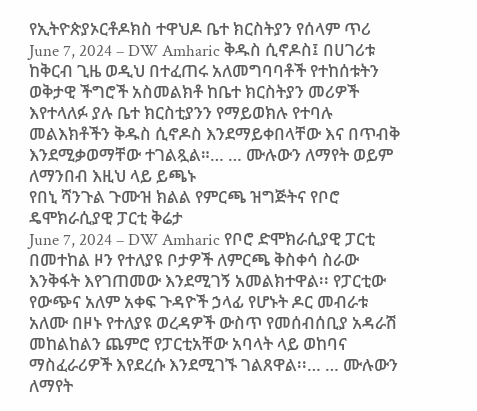የኢትዮጵያኦርቶዶክስ ተዋህዶ ቤተ ክርስትያን የሰላም ጥሪ
June 7, 2024 – DW Amharic ቅዱስ ሲኖዶስ፤ በሀገሪቱ ከቅርብ ጊዜ ወዲህ በተፈጠሩ አለመግባባቶች የተከሰቱትን ወቅታዊ ችግሮች አስመልክቶ ከቤተ ክርስትያን መሪዎች እየተላለፉ ያሉ ቤተ ክርስቲያንን የማይወክሉ የተባሉ መልእክቶችን ቅዱስ ሲኖዶስ እንደማይቀበላቸው እና በጥብቅ እንደሚቃወማቸው ተገልጿል።… … ሙሉውን ለማየት ወይም ለማንበብ እዚህ ላይ ይጫኑ
የበኒ ሻንጉል ጉሙዝ ክልል የምርጫ ዝግጅትና የቦሮ ዴሞክራሲያዊ ፓርቲ ቅሬታ
June 7, 2024 – DW Amharic የቦሮ ድሞክራሲያዊ ፓርቲ በመተከል ዞን የተለያዩ ቦታዎች ለምርጫ ቅስቀሳ ስራው እንቅፋት እየገጠመው እንደሚገኝ አመልክተዋል፡፡ የፓርቲው የውጭና አለም አቀፍ ጉዳዮች ኃላፊ የሆኑት ዶር መብራቱ አለሙ በዞኑ የተለያዩ ወረዳዎች ውስጥ የመሰብሰቢያ አዳራሽ መከልከልን ጨምሮ የፓርቲአቸው አባላት ላይ ወከባና ማስፈራሪዎች እየደረሱ እንደሚገኙ ገልጸዋል፡፡… … ሙሉውን ለማየት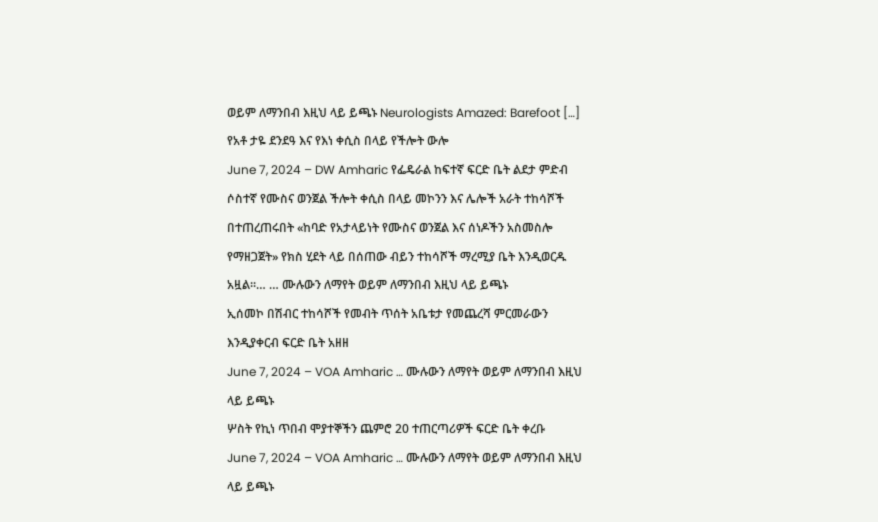ወይም ለማንበብ እዚህ ላይ ይጫኑ Neurologists Amazed: Barefoot […]
የአቶ ታዬ ደንደዓ እና የእነ ቀሲስ በላይ የችሎት ውሎ
June 7, 2024 – DW Amharic የፌዴራል ከፍተኛ ፍርድ ቤት ልደታ ምድብ ሶስተኛ የሙስና ወንጀል ችሎት ቀሲስ በላይ መኮንን እና ሌሎች አራት ተከሳሾች በተጠረጠሩበት «ከባድ የአታላይነት የሙስና ወንጀል እና ሰነዶችን አስመስሎ የማዘጋጀት» የክስ ሂደት ላይ በሰጠው ብይን ተከሳሾች ማረሚያ ቤት እንዲወርዱ አዟል፡፡… … ሙሉውን ለማየት ወይም ለማንበብ እዚህ ላይ ይጫኑ
ኢሰመኮ በሽብር ተከሳሾች የመብት ጥሰት አቤቱታ የመጨረሻ ምርመራውን እንዲያቀርብ ፍርድ ቤት አዘዘ
June 7, 2024 – VOA Amharic … ሙሉውን ለማየት ወይም ለማንበብ እዚህ ላይ ይጫኑ
ሦስት የኪነ ጥበብ ሞያተኞችን ጨምሮ 20 ተጠርጣሪዎች ፍርድ ቤት ቀረቡ
June 7, 2024 – VOA Amharic … ሙሉውን ለማየት ወይም ለማንበብ እዚህ ላይ ይጫኑ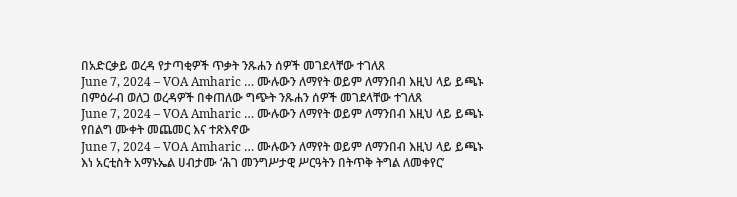በአድርቃይ ወረዳ የታጣቂዎች ጥቃት ንጹሐን ሰዎች መገደላቸው ተገለጸ
June 7, 2024 – VOA Amharic … ሙሉውን ለማየት ወይም ለማንበብ እዚህ ላይ ይጫኑ
በምዕራብ ወለጋ ወረዳዎች በቀጠለው ግጭት ንጹሐን ሰዎች መገደላቸው ተገለጸ
June 7, 2024 – VOA Amharic … ሙሉውን ለማየት ወይም ለማንበብ እዚህ ላይ ይጫኑ
የበልግ ሙቀት መጨመር እና ተጽእኖው
June 7, 2024 – VOA Amharic … ሙሉውን ለማየት ወይም ለማንበብ እዚህ ላይ ይጫኑ
እነ አርቲስት አማኑኤል ሀብታሙ ‘ሕገ መንግሥታዊ ሥርዓትን በትጥቅ ትግል ለመቀየር’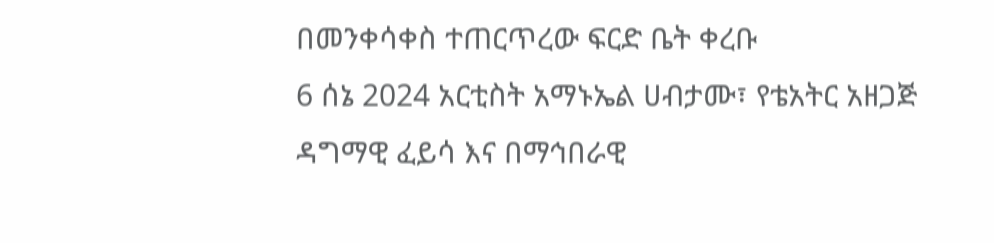በመንቀሳቀስ ተጠርጥረው ፍርድ ቤት ቀረቡ
6 ሰኔ 2024 አርቲስት አማኑኤል ሀብታሙ፣ የቴአትር አዘጋጅ ዳግማዊ ፈይሳ እና በማኅበራዊ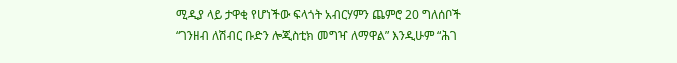ሚዲያ ላይ ታዋቂ የሆነችው ፍላጎት አብርሃምን ጨምሮ 20 ግለሰቦች “ገንዘብ ለሽብር ቡድን ሎጂስቲክ መግዣ ለማዋል” እንዲሁም “ሕገ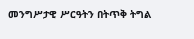መንግሥታዊ ሥርዓትን በትጥቅ ትግል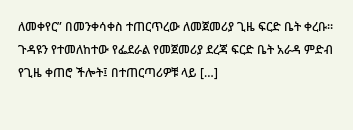ለመቀየር” በመንቀሳቀስ ተጠርጥረው ለመጀመሪያ ጊዜ ፍርድ ቤት ቀረቡ። ጉዳዩን የተመለከተው የፌደራል የመጀመሪያ ደረጃ ፍርድ ቤት አራዳ ምድብ የጊዜ ቀጠሮ ችሎት፤ በተጠርጣሪዎቹ ላይ […]